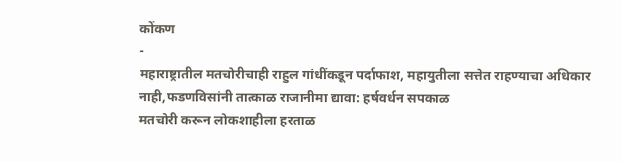कोंकण
-
महाराष्ट्रातील मतचोरीचाही राहुल गांधींकडून पर्दाफाश, महायुतीला सत्तेत राहण्याचा अधिकार नाही,फडणविसांनी तात्काळ राजानीमा द्यावा: हर्षवर्धन सपकाळ
मतचोरी करून लोकशाहीला हरताळ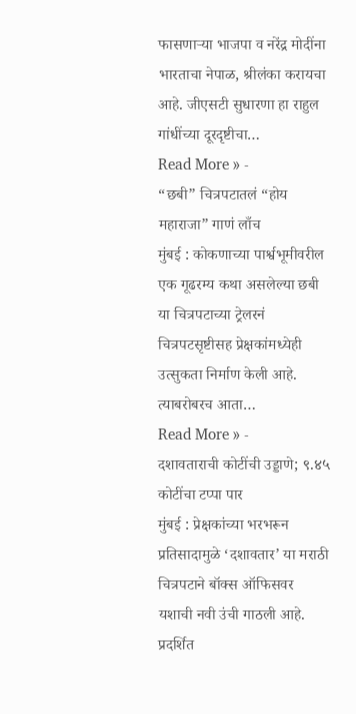फासणाऱ्या भाजपा व नरेंद्र मोदींना भारताचा नेपाळ, श्रीलंका करायचा आहे. जीएसटी सुधारणा हा राहुल गांधींच्या दूरदृष्टीचा…
Read More » -
“छबी” चित्रपटातलं “होय महाराजा” गाणं लाँच
मुंबई : कोकणाच्या पार्श्वभूमीवरील एक गूढरम्य कथा असलेल्या छबी या चित्रपटाच्या ट्रेलरनं चित्रपटसृष्टीसह प्रेक्षकांमध्येही उत्सुकता निर्माण केली आहे. त्याबरोबरच आता…
Read More » -
दशावताराची कोटींची उड्डाणे; ९.४५ कोटींचा टप्पा पार
मुंबई : प्रेक्षकांच्या भरभरून प्रतिसादामुळे ‘दशावतार’ या मराठी चित्रपटाने बॉक्स ऑफिसवर यशाची नवी उंची गाठली आहे. प्रदर्शित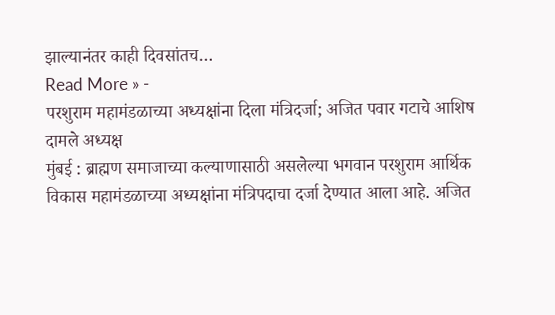झाल्यानंतर काही दिवसांतच…
Read More » -
परशुराम महामंडळाच्या अध्यक्षांना दिला मंत्रिदर्जा; अजित पवार गटाचे आशिष दामले अध्यक्ष
मुंबई : ब्राह्मण समाजाच्या कल्याणासाठी असलेल्या भगवान परशुराम आर्थिक विकास महामंडळाच्या अध्यक्षांना मंत्रिपदाचा दर्जा देण्यात आला आहे. अजित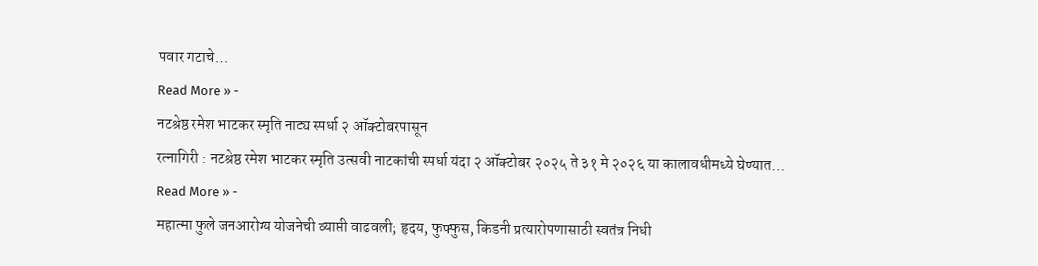पवार गटाचे…
Read More » -
नटश्रेष्ठ रमेश भाटकर स्मृति नाट्य स्पर्धा २ ऑक्टोबरपासून
रत्नागिरी : नटश्रेष्ठ रमेश भाटकर स्मृति उत्सवी नाटकांची स्पर्धा यंदा २ ऑक्टोबर २०२५ ते ३१ मे २०२६ या कालावधीमध्ये घेण्यात…
Read More » -
महात्मा फुले जनआरोग्य योजनेची व्याप्ती वाढवली; हृदय, फुफ्फुस, किडनी प्रत्यारोपणासाठी स्वतंत्र निधी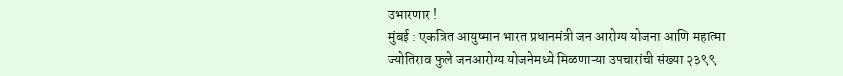उभारणार !
मुंबई : एकत्रित आयुष्मान भारत प्रधानमंत्री जन आरोग्य योजना आणि महात्मा ज्योतिराव फुले जनआरोग्य योजनेमध्ये मिळणाऱ्या उपचारांची संख्या २३९९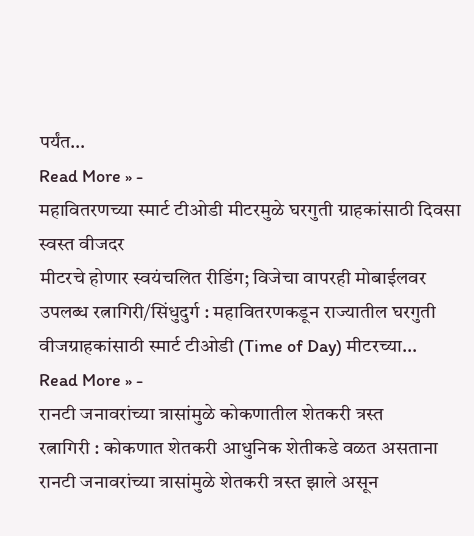पर्यंत…
Read More » -
महावितरणच्या स्मार्ट टीओडी मीटरमुळे घरगुती ग्राहकांसाठी दिवसा स्वस्त वीजदर
मीटरचे होणार स्वयंचलित रीडिंग; विजेचा वापरही मोबाईलवर उपलब्ध रत्नागिरी/सिंधुदुर्ग : महावितरणकडून राज्यातील घरगुती वीजग्राहकांसाठी स्मार्ट टीओडी (Time of Day) मीटरच्या…
Read More » -
रानटी जनावरांच्या त्रासांमुळे कोकणातील शेतकरी त्रस्त
रत्नागिरी : कोकणात शेतकरी आधुनिक शेतीकडे वळत असताना रानटी जनावरांच्या त्रासांमुळे शेतकरी त्रस्त झाले असून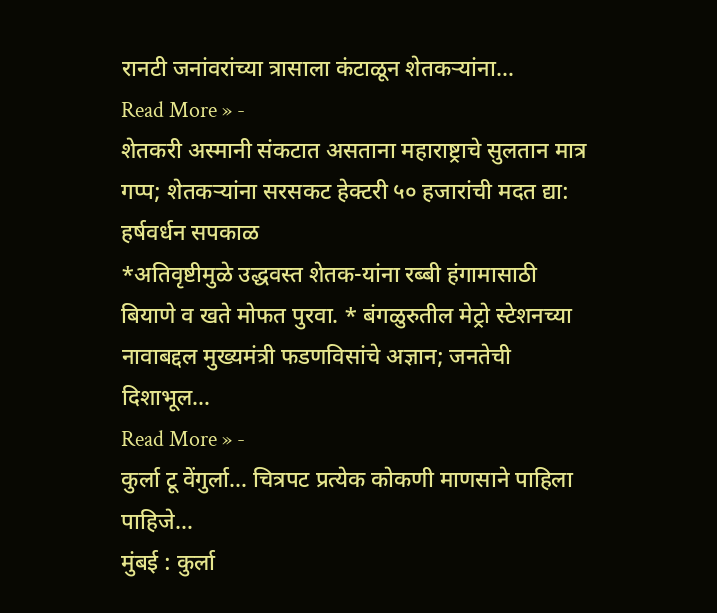रानटी जनांवरांच्या त्रासाला कंटाळून शेतकऱ्यांना…
Read More » -
शेतकरी अस्मानी संकटात असताना महाराष्ट्राचे सुलतान मात्र गप्प; शेतकऱ्यांना सरसकट हेक्टरी ५० हजारांची मदत द्या: हर्षवर्धन सपकाळ
*अतिवृष्टीमुळे उद्धवस्त शेतक-यांना रब्बी हंगामासाठी बियाणे व खते मोफत पुरवा. * बंगळुरुतील मेट्रो स्टेशनच्या नावाबद्दल मुख्यमंत्री फडणविसांचे अज्ञान; जनतेची दिशाभूल…
Read More » -
कुर्ला टू वेंगुर्ला… चित्रपट प्रत्येक कोकणी माणसाने पाहिला पाहिजे…
मुंबई : कुर्ला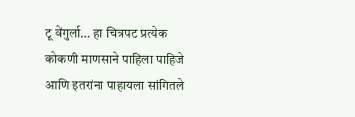टू वेंगुर्ला… हा चित्रपट प्रत्येक कोकणी माणसाने पाहिला पाहिजे आणि इतरांना पाहायला सांगितले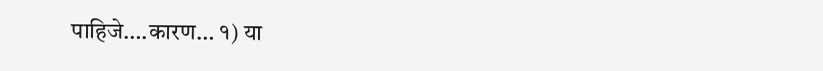पाहिजे….कारण… १) या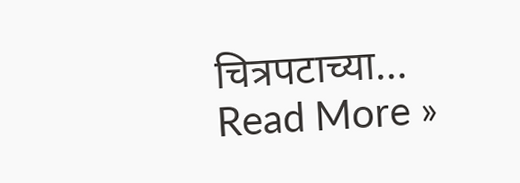चित्रपटाच्या…
Read More »